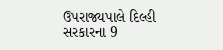ઉપરાજ્યપાલે દિલ્હી સરકારના 9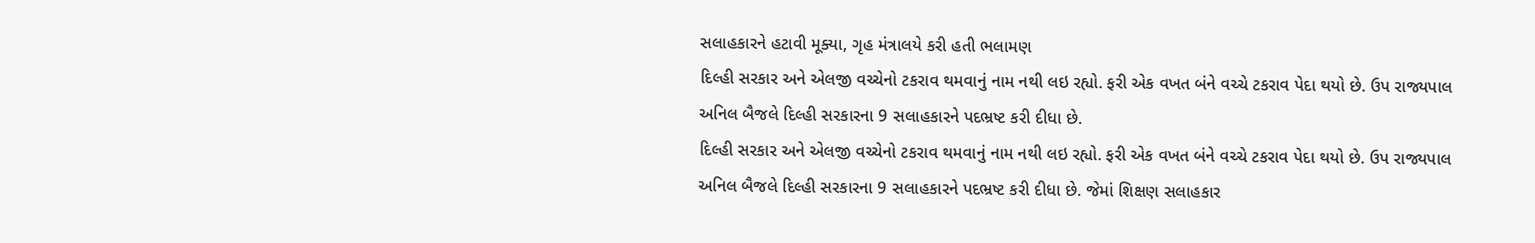સલાહકારને હટાવી મૂક્યા, ગૃહ મંત્રાલયે કરી હતી ભલામણ
દિલ્હી સરકાર અને એલજી વચ્ચેનો ટકરાવ થમવાનું નામ નથી લઇ રહ્યો. ફરી એક વખત બંને વચ્ચે ટકરાવ પેદા થયો છે. ઉપ રાજ્યપાલ અનિલ બૈજલે દિલ્હી સરકારના 9 સલાહકારને પદભ્રષ્ટ કરી દીધા છે.
દિલ્હી સરકાર અને એલજી વચ્ચેનો ટકરાવ થમવાનું નામ નથી લઇ રહ્યો. ફરી એક વખત બંને વચ્ચે ટકરાવ પેદા થયો છે. ઉપ રાજ્યપાલ અનિલ બૈજલે દિલ્હી સરકારના 9 સલાહકારને પદભ્રષ્ટ કરી દીધા છે. જેમાં શિક્ષણ સલાહકાર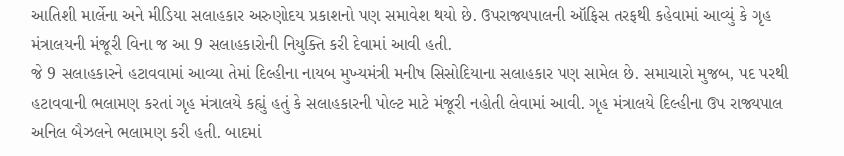આતિશી માર્લેના અને મીડિયા સલાહકાર અરુણોદય પ્રકાશનો પણ સમાવેશ થયો છે. ઉપરાજ્યપાલની ઑફિસ તરફથી કહેવામાં આવ્યું કે ગૃહ મંત્રાલયની મંજૂરી વિના જ આ 9 સલાહકારોની નિયુક્તિ કરી દેવામાં આવી હતી.
જે 9 સલાહકારને હટાવવામાં આવ્યા તેમાં દિલ્હીના નાયબ મુખ્યમંત્રી મનીષ સિસોદિયાના સલાહકાર પણ સામેલ છે. સમાચારો મુજબ, પદ પરથી હટાવવાની ભલામણ કરતાં ગૃહ મંત્રાલયે કહ્યું હતું કે સલાહકારની પોલ્ટ માટે મંજૂરી નહોતી લેવામાં આવી. ગૃહ મંત્રાલયે દિલ્હીના ઉપ રાજ્યપાલ અનિલ બૈઝલને ભલામણ કરી હતી. બાદમાં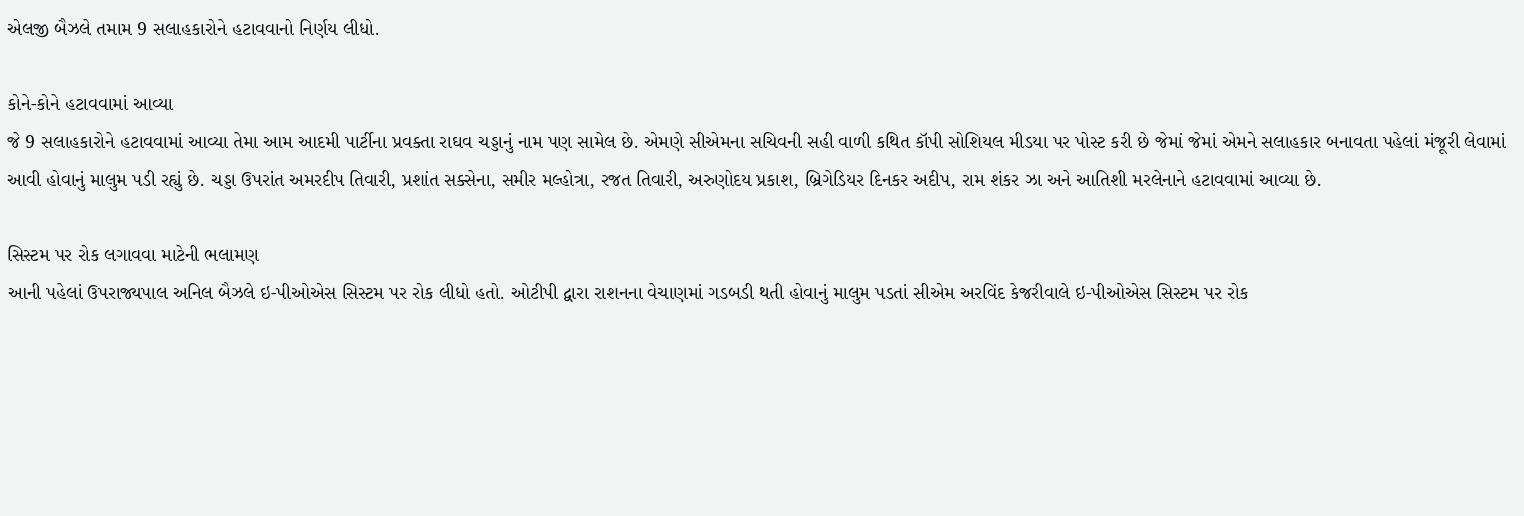એલજી બૈઝલે તમામ 9 સલાહકારોને હટાવવાનો નિર્ણય લીધો.

કોને-કોને હટાવવામાં આવ્યા
જે 9 સલાહકારોને હટાવવામાં આવ્યા તેમા આમ આદમી પાર્ટીના પ્રવક્તા રાઘવ ચડ્ડાનું નામ પણ સામેલ છે. એમણે સીએમના સચિવની સહી વાળી કથિત કૉપી સોશિયલ મીડયા પર પોસ્ટ કરી છે જેમાં જેમાં એમને સલાહકાર બનાવતા પહેલાં મંજૂરી લેવામાં આવી હોવાનું માલુમ પડી રહ્યું છે. ચડ્ડા ઉપરાંત અમરદીપ તિવારી, પ્રશાંત સક્સેના, સમીર મલ્હોત્રા, રજત તિવારી, અરુણોદય પ્રકાશ, બ્રિગેડિયર દિનકર અદીપ, રામ શંકર ઝા અને આતિશી મરલેનાને હટાવવામાં આવ્યા છે.

સિસ્ટમ પર રોક લગાવવા માટેની ભલામણ
આની પહેલાં ઉપરાજ્યપાલ અનિલ બૈઝલે ઇ-પીઓએસ સિસ્ટમ પર રોક લીધો હતો. ઓટીપી દ્વારા રાશનના વેચાણમાં ગડબડી થતી હોવાનું માલુમ પડતાં સીએમ અરવિંદ કેજરીવાલે ઇ-પીઓએસ સિસ્ટમ પર રોક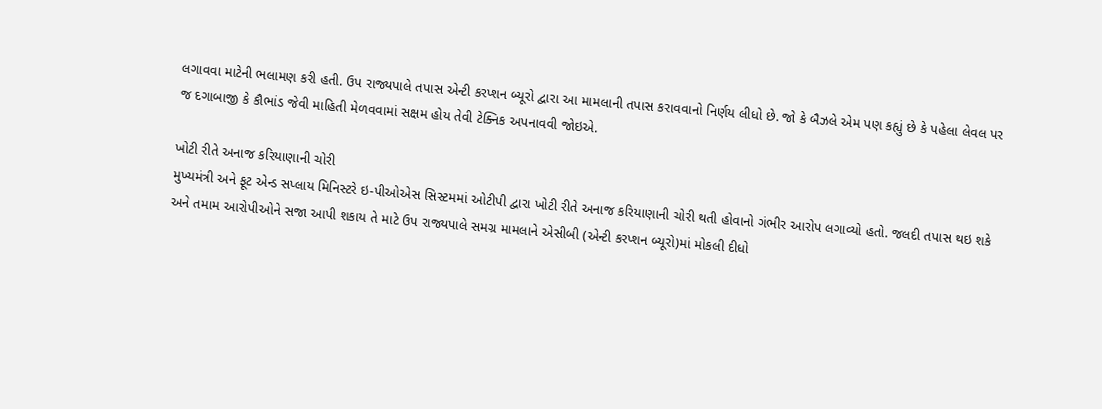લગાવવા માટેની ભલામણ કરી હતી. ઉપ રાજ્યપાલે તપાસ એન્ટી કરપ્શન બ્યૂરો દ્વારા આ મામલાની તપાસ કરાવવાનો નિર્ણય લીધો છે. જો કે બૈઝલે એમ પણ કહ્યું છે કે પહેલા લેવલ પર જ દગાબાજી કે કૌભાંડ જેવી માહિતી મેળવવામાં સક્ષમ હોય તેવી ટેક્નિક અપનાવવી જોઇએ.

ખોટી રીતે અનાજ કરિયાણાની ચોરી
મુખ્યમંત્રી અને ફૂટ એન્ડ સપ્લાય મિનિસ્ટરે ઇ-પીઓએસ સિસ્ટમમાં ઓટીપી દ્વારા ખોટી રીતે અનાજ કરિયાણાની ચોરી થતી હોવાનો ગંભીર આરોપ લગાવ્યો હતો. જલદી તપાસ થઇ શકે અને તમામ આરોપીઓને સજા આપી શકાય તે માટે ઉપ રાજ્યપાલે સમગ્ર મામલાને એસીબી (એન્ટી કરપ્શન બ્યૂરો)માં મોકલી દીધો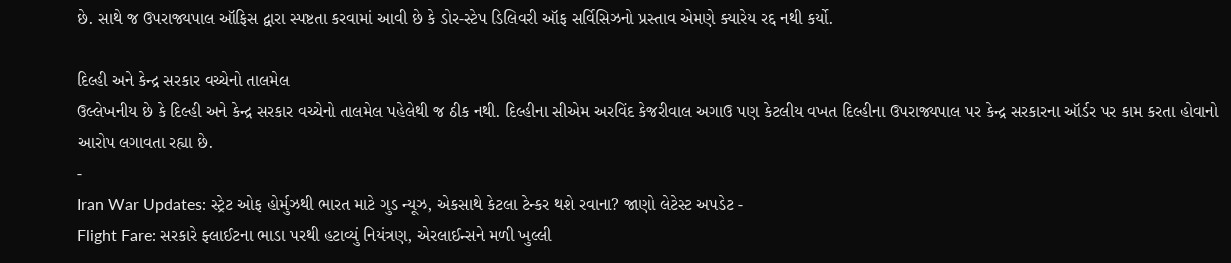છે. સાથે જ ઉપરાજ્યપાલ ઑફિસ દ્વારા સ્પષ્ટતા કરવામાં આવી છે કે ડોર-સ્ટેપ ડિલિવરી ઑફ સર્વિસિઝનો પ્રસ્તાવ એમણે ક્યારેય રદ્દ નથી કર્યો.

દિલ્હી અને કેન્દ્ર સરકાર વચ્ચેનો તાલમેલ
ઉલ્લેખનીય છે કે દિલ્હી અને કેન્દ્ર સરકાર વચ્ચેનો તાલમેલ પહેલેથી જ ઠીક નથી. દિલ્હીના સીએમ અરવિંદ કેજરીવાલ અગાઉ પણ કેટલીય વખત દિલ્હીના ઉપરાજ્યપાલ પર કેન્દ્ર સરકારના ઑર્ડર પર કામ કરતા હોવાનો આરોપ લગાવતા રહ્યા છે.
-
Iran War Updates: સ્ટ્રેટ ઓફ હોર્મુઝથી ભારત માટે ગુડ ન્યૂઝ, એકસાથે કેટલા ટેન્કર થશે રવાના? જાણો લેટેસ્ટ અપડેટ -
Flight Fare: સરકારે ફ્લાઈટના ભાડા પરથી હટાવ્યું નિયંત્રણ, એરલાઈન્સને મળી ખુલ્લી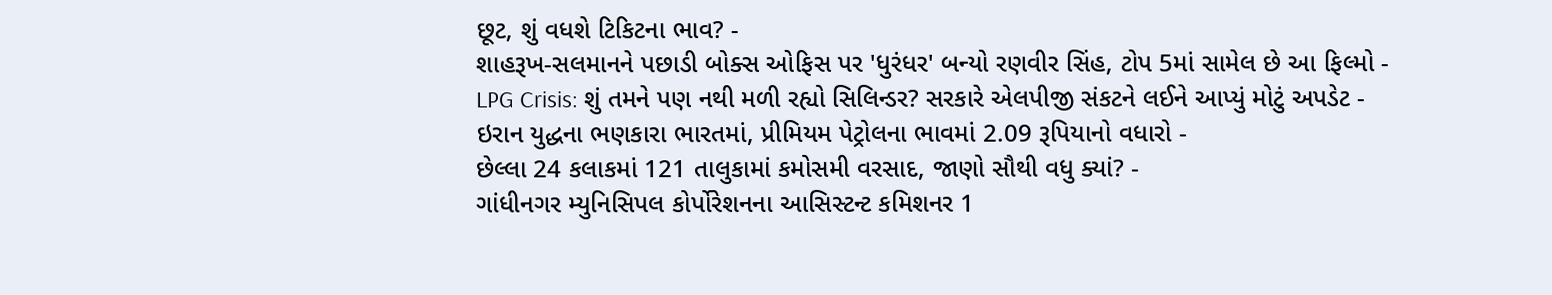છૂટ, શું વધશે ટિકિટના ભાવ? -
શાહરૂખ-સલમાનને પછાડી બોક્સ ઓફિસ પર 'ધુરંધર' બન્યો રણવીર સિંહ, ટોપ 5માં સામેલ છે આ ફિલ્મો -
LPG Crisis: શું તમને પણ નથી મળી રહ્યો સિલિન્ડર? સરકારે એલપીજી સંકટને લઈને આપ્યું મોટું અપડેટ -
ઇરાન યુદ્ધના ભણકારા ભારતમાં, પ્રીમિયમ પેટ્રોલના ભાવમાં 2.09 રૂપિયાનો વધારો -
છેલ્લા 24 કલાકમાં 121 તાલુકામાં કમોસમી વરસાદ, જાણો સૌથી વધુ ક્યાં? -
ગાંધીનગર મ્યુનિસિપલ કોર્પોરેશનના આસિસ્ટન્ટ કમિશનર 1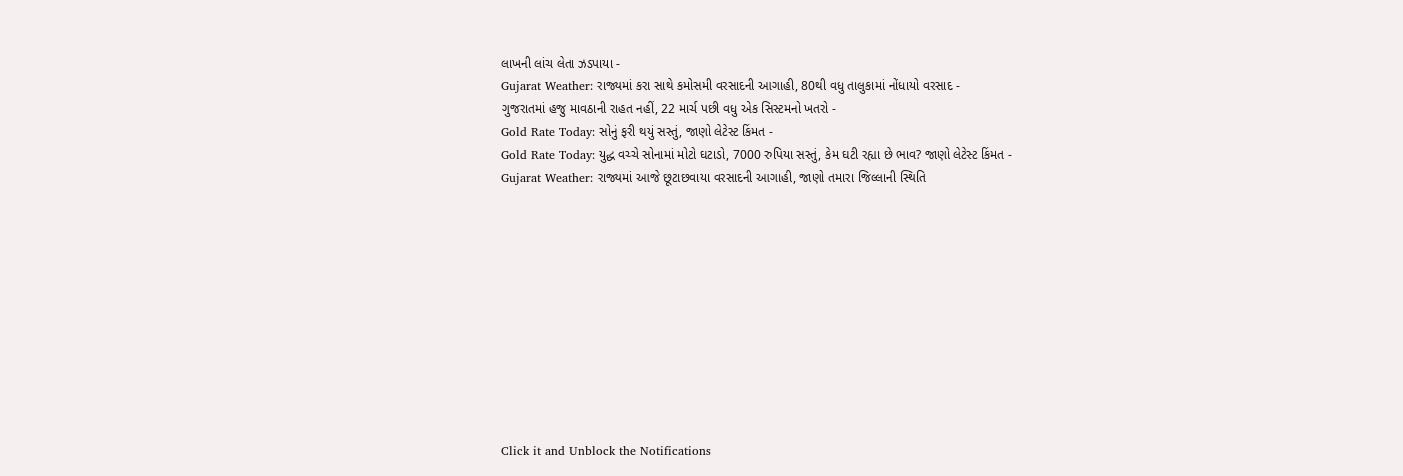લાખની લાંચ લેતા ઝડપાયા -
Gujarat Weather: રાજ્યમાં કરા સાથે કમોસમી વરસાદની આગાહી, 80થી વધુ તાલુકામાં નોંધાયો વરસાદ -
ગુજરાતમાં હજુ માવઠાની રાહત નહીં, 22 માર્ચ પછી વધુ એક સિસ્ટમનો ખતરો -
Gold Rate Today: સોનું ફરી થયું સસ્તું, જાણો લેટેસ્ટ કિંમત -
Gold Rate Today: યુદ્ધ વચ્ચે સોનામાં મોટો ઘટાડો, 7000 રુપિયા સસ્તું, કેમ ઘટી રહ્યા છે ભાવ? જાણો લેટેસ્ટ કિંમત -
Gujarat Weather: રાજ્યમાં આજે છૂટાછવાયા વરસાદની આગાહી, જાણો તમારા જિલ્લાની સ્થિતિ











Click it and Unblock the Notifications